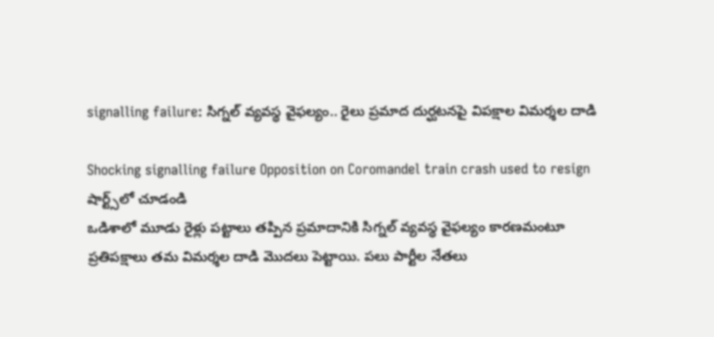signalling failure: సిగ్నల్ వ్యవస్థ వైఫల్యం.. రైలు ప్రమాద దుర్ఘటనపై విపక్షాల విమర్శల దాడి

Shocking signalling failure Opposition on Coromandel train crash used to resign
షార్ట్స్‌లో చూడండి
ఒడిశాలో మూడు రైళ్లు పట్టాలు తప్పిన ప్రమాదానికి సిగ్నల్ వ్యవస్థ వైఫల్యం కారణమంటూ ప్రతిపక్షాలు తమ విమర్శల దాడి మొదలు పెట్టాయి. పలు పార్టీల నేతలు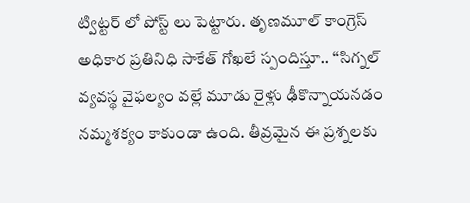ట్విట్టర్ లో పోస్ట్ లు పెట్టారు. తృణమూల్ కాంగ్రెస్ అధికార ప్రతినిధి సాకేత్ గోఖలే స్పందిస్తూ.. ‘‘సిగ్నల్ వ్యవస్థ వైఫల్యం వల్లే మూడు రైళ్లు ఢీకొన్నాయనడం నమ్మశక్యం కాకుండా ఉంది. తీవ్రమైన ఈ ప్రశ్నలకు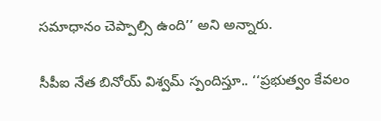సమాధానం చెప్పాల్సి ఉంది’’ అని అన్నారు.

సీపీఐ నేత బినోయ్ విశ్వమ్ స్పందిస్తూ.. ‘‘ప్రభుత్వం కేవలం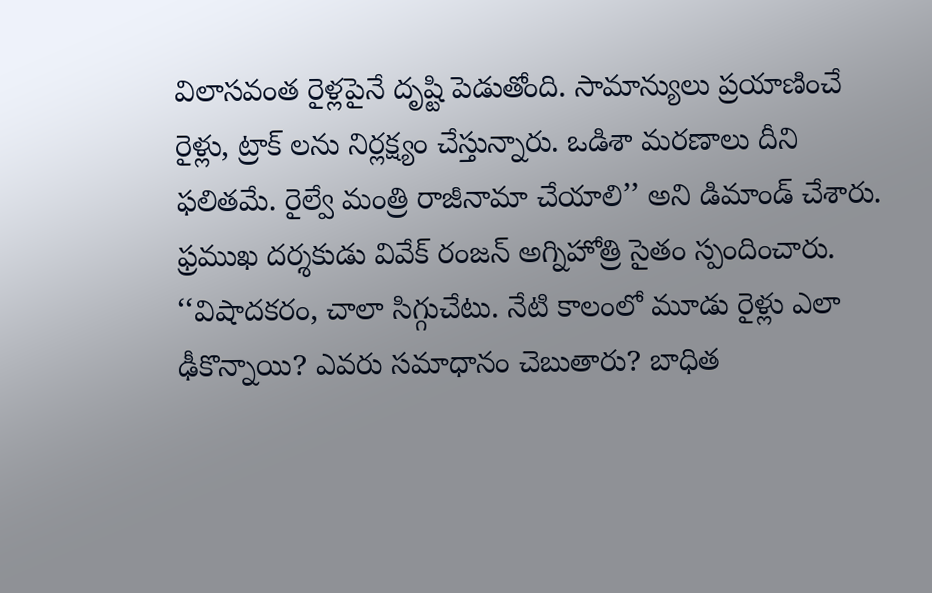విలాసవంత రైళ్లపైనే దృష్టి పెడుతోంది. సామాన్యులు ప్రయాణించే రైళ్లు, ట్రాక్ లను నిర్లక్ష్యం చేస్తున్నారు. ఒడిశా మరణాలు దీని ఫలితమే. రైల్వే మంత్రి రాజీనామా చేయాలి’’ అని డిమాండ్ చేశారు. ఫ్రముఖ దర్శకుడు వివేక్ రంజన్ అగ్నిహోత్రి సైతం స్పందించారు. ‘‘విషాదకరం, చాలా సిగ్గుచేటు. నేటి కాలంలో మూడు రైళ్లు ఎలా ఢీకొన్నాయి? ఎవరు సమాధానం చెబుతారు? బాధిత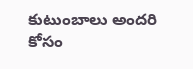కుటుంబాలు అందరి కోసం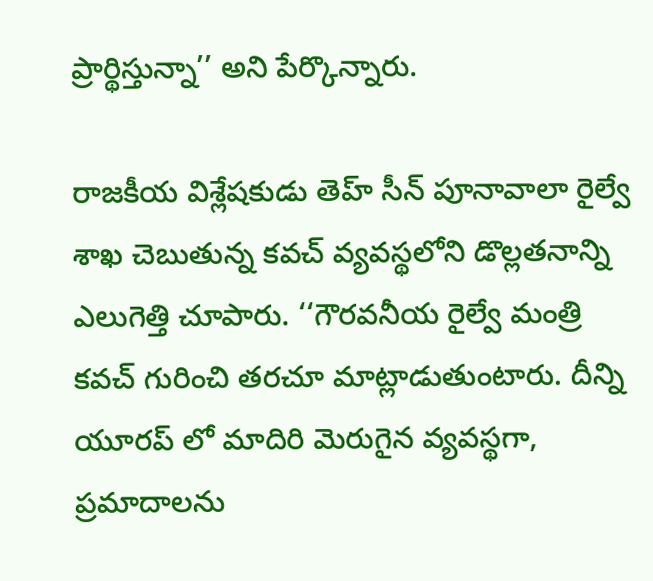ప్రార్థిస్తున్నా’’ అని పేర్కొన్నారు.

రాజకీయ విశ్లేషకుడు తెహ్ సీన్ పూనావాలా రైల్వే శాఖ చెబుతున్న కవచ్ వ్యవస్థలోని డొల్లతనాన్ని ఎలుగెత్తి చూపారు. ‘‘గౌరవనీయ రైల్వే మంత్రి కవచ్ గురించి తరచూ మాట్లాడుతుంటారు. దీన్ని యూరప్ లో మాదిరి మెరుగైన వ్యవస్థగా, ప్రమాదాలను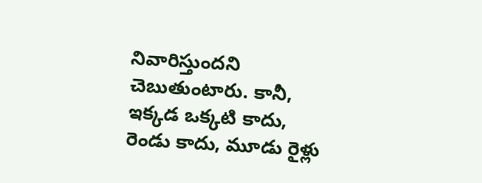నివారిస్తుందని చెబుతుంటారు. కానీ, ఇక్కడ ఒక్కటి కాదు, రెండు కాదు, మూడు రైళ్లు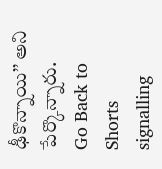ఢీకొన్నాయి’’ అని పేర్కొన్నారు.
Go Back to Shorts
signalling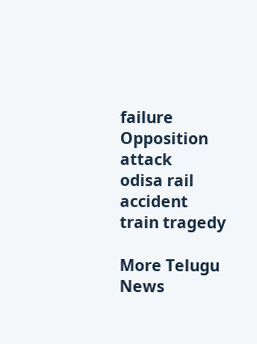failure
Opposition attack
odisa rail accident
train tragedy

More Telugu News